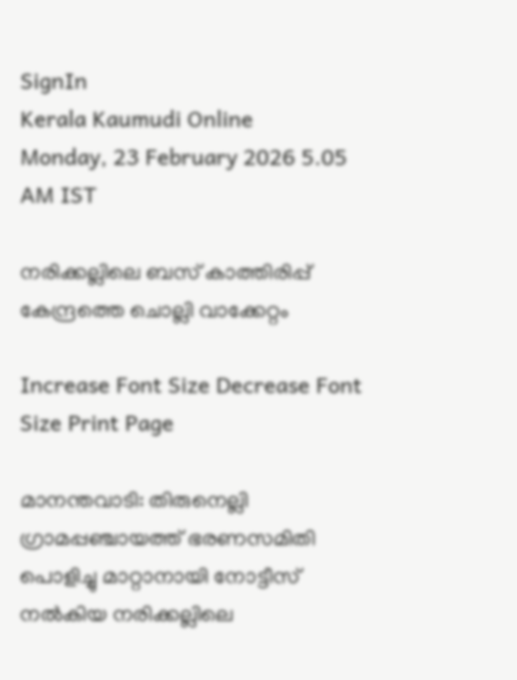SignIn
Kerala Kaumudi Online
Monday, 23 February 2026 5.05 AM IST

നരിക്കല്ലിലെ ബസ് കാത്തിരിപ്പ് കേന്ദ്രത്തെ ചൊല്ലി വാക്കേറ്റം

Increase Font Size Decrease Font Size Print Page

മാനന്തവാടി: തിരുനെല്ലി ഗ്രാമപ്പഞ്ചായത്ത് ഭരണസമിതി പൊളിച്ചു മാറ്റാനായി നോട്ടീസ് നൽകിയ നരിക്കല്ലിലെ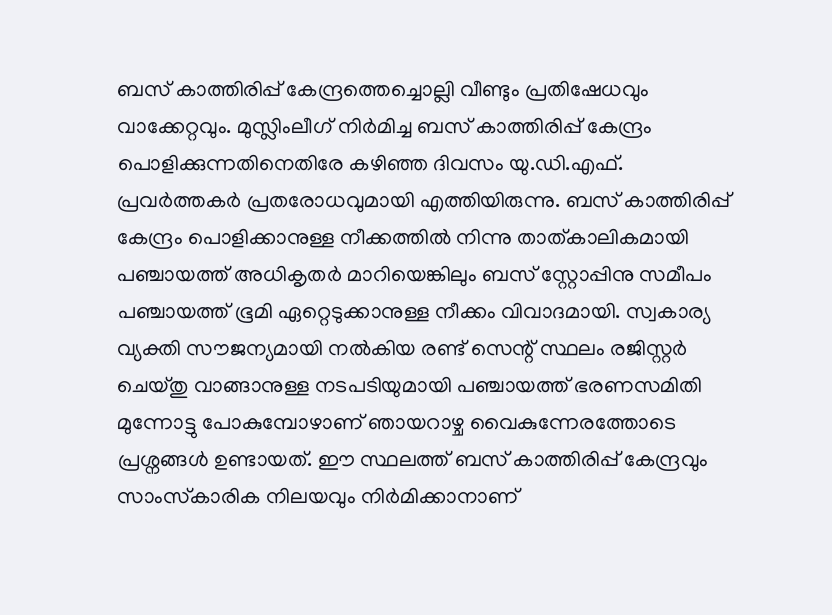ബസ് കാത്തിരിപ്പ് കേന്ദ്രത്തെച്ചൊല്ലി വീണ്ടും പ്രതിഷേധവും വാക്കേറ്റവും. മുസ്ലിംലീഗ് നിർമിച്ച ബസ് കാത്തിരിപ്പ് കേന്ദ്രം പൊളിക്കുന്നതിനെതിരേ കഴിഞ്ഞ ദിവസം യു.ഡി.എഫ്. പ്രവർത്തകർ പ്രതരോധവുമായി എത്തിയിരുന്നു. ബസ് കാത്തിരിപ്പ് കേന്ദ്രം പൊളിക്കാനുള്ള നീക്കത്തിൽ നിന്നു താത്കാലികമായി പഞ്ചായത്ത് അധികൃതർ മാറിയെങ്കിലും ബസ് സ്റ്റോപ്പിനു സമീപം പഞ്ചായത്ത് ഭൂമി ഏറ്റെടുക്കാനുള്ള നീക്കം വിവാദമായി. സ്വകാര്യ വ്യക്തി സൗജന്യമായി നൽകിയ രണ്ട് സെന്റ് സ്ഥലം രജിസ്റ്റർ ചെയ്തു വാങ്ങാനുള്ള നടപടിയുമായി പഞ്ചായത്ത് ഭരണസമിതി മുന്നോട്ടു പോകുമ്പോഴാണ് ഞായറാഴ്ച വൈകുന്നേരത്തോടെ പ്രശ്നങ്ങൾ ഉണ്ടായത്. ഈ സ്ഥലത്ത് ബസ് കാത്തിരിപ്പ് കേന്ദ്രവും സാംസ്‌കാരിക നിലയവും നിർമിക്കാനാണ്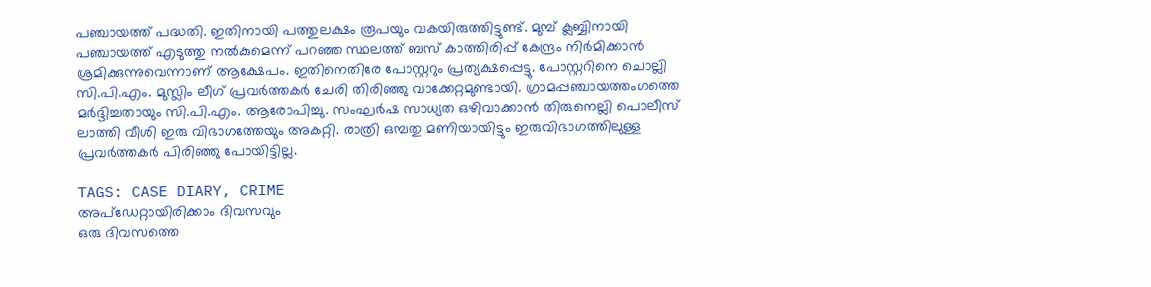പഞ്ചായത്ത് പദ്ധതി. ഇതിനായി പത്തുലക്ഷം രൂപയും വകയിരുത്തിട്ടുണ്ട്. മുമ്പ് ക്ലബ്ബിനായി പഞ്ചായത്ത് എടുത്തു നൽകുമെന്ന് പറഞ്ഞ സ്ഥലത്ത് ബസ് കാത്തിരിപ്പ് കേന്ദ്രം നിർമിക്കാൻ ശ്രമിക്കുന്നുവെന്നാണ് ആക്ഷേപം. ഇതിനെതിരേ പോസ്റ്ററും പ്രത്യക്ഷപ്പെട്ടു. പോസ്റ്ററിനെ ചൊല്ലി സി.പി.എം. മുസ്ലിം ലീഗ് പ്രവർത്തകർ ചേരി തിരിഞ്ഞു വാക്കേറ്റമുണ്ടായി. ഗ്രാമപ്പഞ്ചായത്തംഗത്തെ മർദ്ദിച്ചതായും സി.പി.എം. ആരോപിച്ചു. സംഘർഷ സാധ്യത ഒഴിവാക്കാൻ തിരുനെല്ലി പൊലീസ് ലാത്തി വീശി ഇരു വിഭാഗത്തേയും അകറ്റി. രാത്രി ഒമ്പതു മണിയായിട്ടും ഇരുവിഭാഗത്തിലുള്ള പ്രവർത്തകർ പിരിഞ്ഞു പോയിട്ടില്ല.

TAGS: CASE DIARY, CRIME
അപ്ഡേറ്റായിരിക്കാം ദിവസവും
ഒരു ദിവസത്തെ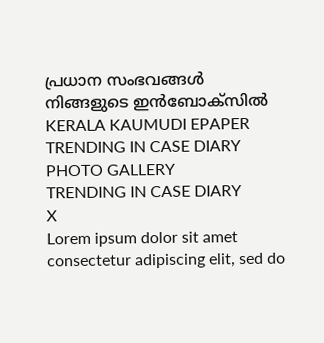പ്രധാന സംഭവങ്ങൾ നിങ്ങളുടെ ഇൻബോക്സിൽ
KERALA KAUMUDI EPAPER
TRENDING IN CASE DIARY
PHOTO GALLERY
TRENDING IN CASE DIARY
X
Lorem ipsum dolor sit amet
consectetur adipiscing elit, sed do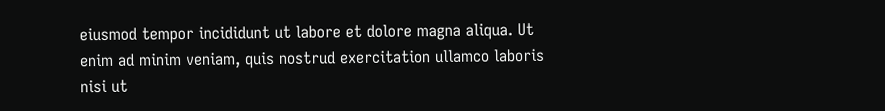eiusmod tempor incididunt ut labore et dolore magna aliqua. Ut enim ad minim veniam, quis nostrud exercitation ullamco laboris nisi ut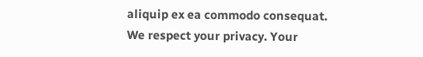aliquip ex ea commodo consequat.
We respect your privacy. Your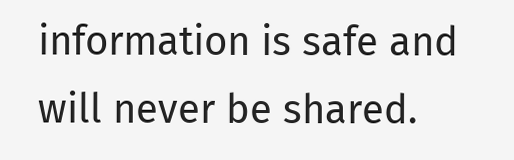information is safe and will never be shared.